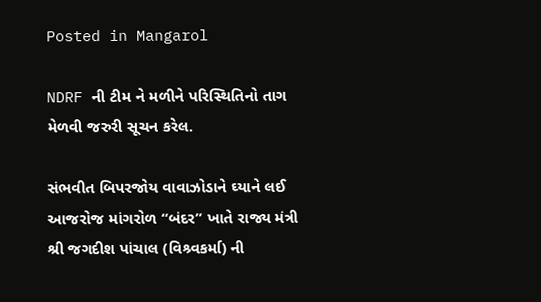Posted in Mangarol

NDRF ની ટીમ ને મળીને પરિસ્થિતિનો તાગ મેળવી જરુરી સૂચન કરેલ.

સંભવીત બિપરજોય વાવાઝોડાને ઘ્યાને લઈ આજરોજ માંગરોળ “બંદર” ખાતે રાજ્ય મંત્રી શ્રી જગદીશ પાંચાલ (વિશ્ર્વકર્મા) ની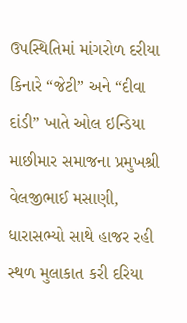ઉપસ્થિતિમાં માંગરોળ દરીયા કિનારે “જેટી” અને “દીવા દાંડી” ખાતે ઓલ ઇન્ડિયા માછીમાર સમાજના પ્રમુખશ્રી વેલજીભાઈ મસાણી, ધારાસભ્યો સાથે હાજર રહી સ્થળ મુલાકાત કરી દરિયા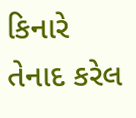કિનારે તેનાદ કરેલ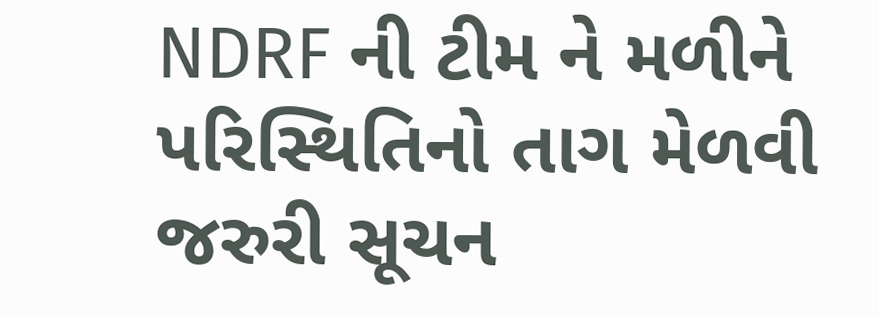NDRF ની ટીમ ને મળીને પરિસ્થિતિનો તાગ મેળવી જરુરી સૂચન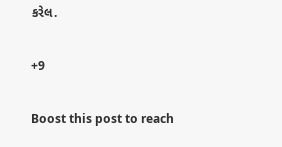કરેલ.

+9

Boost this post to reach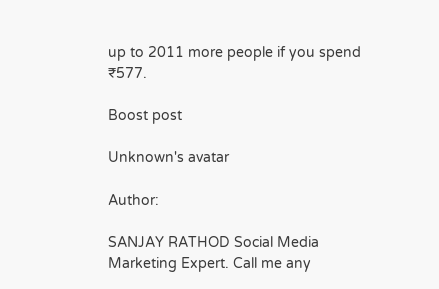up to 2011 more people if you spend ₹577.

Boost post

Unknown's avatar

Author:

SANJAY RATHOD Social Media Marketing Expert. Call me any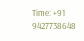Time: +91 9427738648